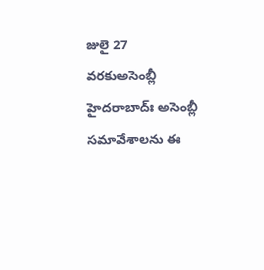జులై 27 వరకుఅసెంబ్లీ
హైదరాబాద్ః అసెంబ్లీ సమావేశాలను ఈ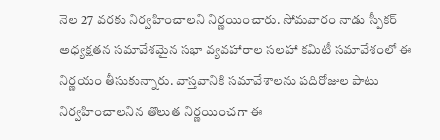నెల 27 వరకు నిర్వహించాలని నిర్ణయించారు. సోమవారం నాడు స్పీకర్ అధ్యక్షతన సమావేశమైన సభా వ్యవహారాల సలహా కమిటీ సమావేశంలో ఈ నిర్ణయం తీసుకున్నారు. వాస్తవానికి సమావేశాలను పదిరోజుల పాటు నిర్వహించాలనిన తొలుత నిర్ణయించగా ఈ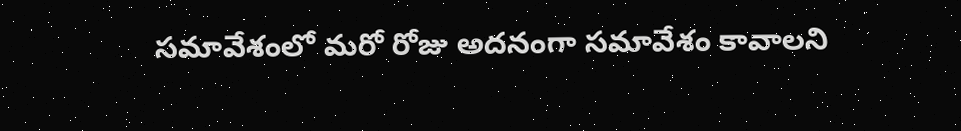సమావేశంలో మరో రోజు అదనంగా సమావేశం కావాలని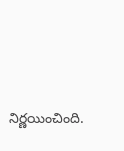నిర్ణయించింది.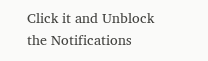Click it and Unblock the Notifications